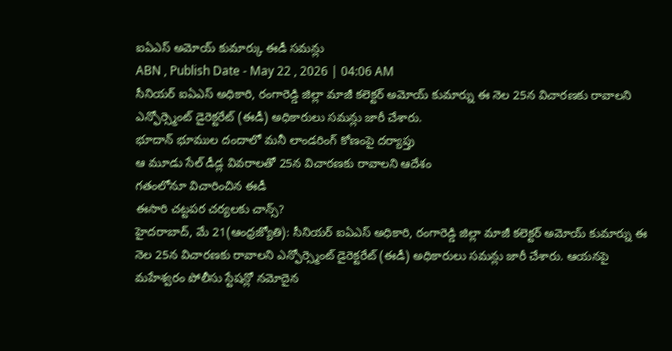ఐఏఎస్ అమోయ్ కుమార్కు ఈడీ సమన్లు
ABN , Publish Date - May 22 , 2026 | 04:06 AM
సీనియర్ ఐఏఎస్ అధికారి, రంగారెడ్డి జిల్లా మాజీ కలెక్టర్ అమోయ్ కుమార్ను ఈ నెల 25న విచారణకు రావాలని ఎన్ఫోర్స్మెంట్ డైరెక్టరేట్ (ఈడీ) అధికారులు సమన్లు జారీ చేశారు.
భూదాన్ భూముల దందాలో మనీ లాండరింగ్ కోణంపై దర్యాప్తు
ఆ మూడు సేల్ డీడ్ల వివరాలతో 25న విచారణకు రావాలని ఆదేశం
గతంలోనూ విచారించిన ఈడీ
ఈసారి చట్టపర చర్యలకు చాన్స్?
హైదరాబాద్, మే 21(ఆంధ్రజ్యోతి): సీనియర్ ఐఏఎస్ అధికారి, రంగారెడ్డి జిల్లా మాజీ కలెక్టర్ అమోయ్ కుమార్ను ఈ నెల 25న విచారణకు రావాలని ఎన్ఫోర్స్మెంట్ డైరెక్టరేట్ (ఈడీ) అధికారులు సమన్లు జారీ చేశారు. ఆయనపై మహేశ్వరం పోలీసు స్టేషన్లో నమోదైన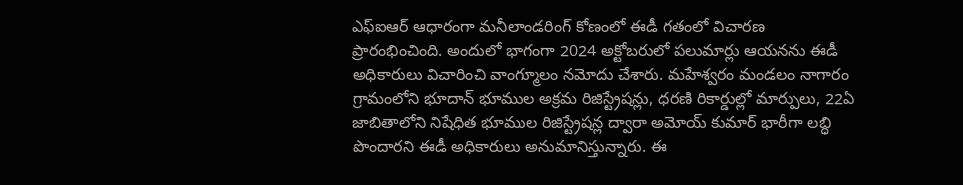ఎఫ్ఐఆర్ ఆధారంగా మనీలాండరింగ్ కోణంలో ఈడీ గతంలో విచారణ ప్రారంభించింది. అందులో భాగంగా 2024 అక్టోబరులో పలుమార్లు ఆయనను ఈడీ అధికారులు విచారించి వాంగ్మూలం నమోదు చేశారు. మహేశ్వరం మండలం నాగారం గ్రామంలోని భూదాన్ భూముల అక్రమ రిజిస్ట్రేషన్లు, ధరణి రికార్డుల్లో మార్పులు, 22ఏ జాబితాలోని నిషేధిత భూముల రిజిస్ట్రేషన్ల ద్వారా అమోయ్ కుమార్ భారీగా లబ్ధి పొందారని ఈడీ అధికారులు అనుమానిస్తున్నారు. ఈ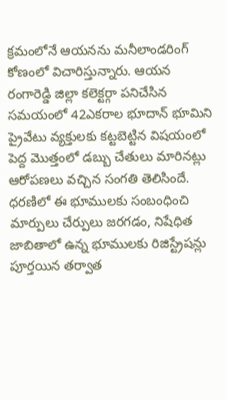క్రమంలోనే ఆయనను మనీలాండరింగ్ కోణంలో విచారిస్తున్నారు. ఆయన రంగారెడ్డి జిల్లా కలెక్టర్గా పనిచేసిన సమయంలో 42ఎకరాల భూదాన్ భూమిని ప్రైవేటు వ్యక్తులకు కట్టబెట్టిన విషయంలో పెద్ద మొత్తంలో డబ్బు చేతులు మారినట్లు ఆరోపణలు వచ్చిన సంగతి తెలిసిందే. ధరణిలో ఈ భూములకు సంబంధించి మార్పులు చేర్పులు జరగడం, నిషేధిత జాబితాలో ఉన్న భూములకు రిజిస్ట్రేషన్లు పూర్తయిన తర్వాత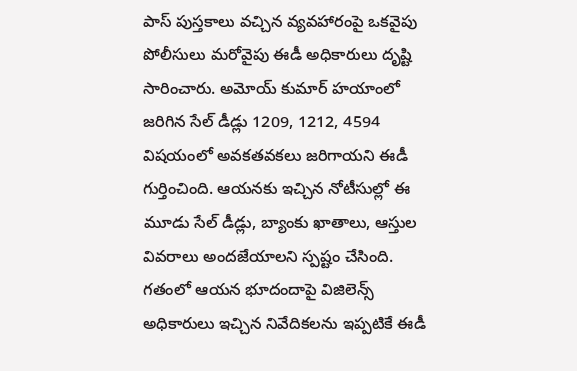పాస్ పుస్తకాలు వచ్చిన వ్యవహారంపై ఒకవైపు పోలీసులు మరోవైపు ఈడీ అధికారులు దృష్టి సారించారు. అమోయ్ కుమార్ హయాంలో జరిగిన సేల్ డీడ్లు 1209, 1212, 4594 విషయంలో అవకతవకలు జరిగాయని ఈడీ గుర్తించింది. ఆయనకు ఇచ్చిన నోటీసుల్లో ఈ మూడు సేల్ డీడ్లు, బ్యాంకు ఖాతాలు, ఆస్తుల వివరాలు అందజేయాలని స్పష్టం చేసింది. గతంలో ఆయన భూదందాపై విజిలెన్స్ అధికారులు ఇచ్చిన నివేదికలను ఇప్పటికే ఈడీ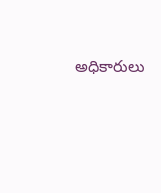అధికారులు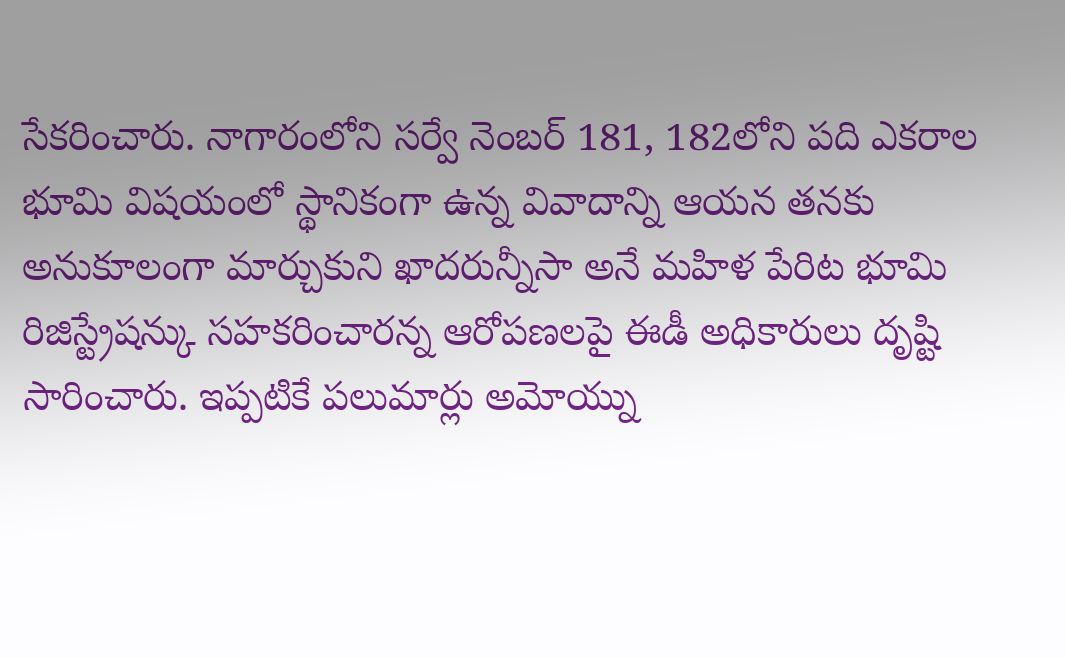సేకరించారు. నాగారంలోని సర్వే నెంబర్ 181, 182లోని పది ఎకరాల భూమి విషయంలో స్థానికంగా ఉన్న వివాదాన్ని ఆయన తనకు అనుకూలంగా మార్చుకుని ఖాదరున్నీసా అనే మహిళ పేరిట భూమి రిజిస్ట్రేషన్కు సహకరించారన్న ఆరోపణలపై ఈడీ అధికారులు దృష్టి సారించారు. ఇప్పటికే పలుమార్లు అమోయ్ను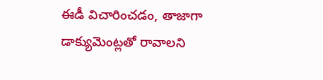ఈడీ విచారించడం, తాజాగా డాక్యుమెంట్లతో రావాలని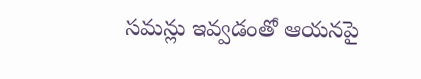సమన్లు ఇవ్వడంతో ఆయనపై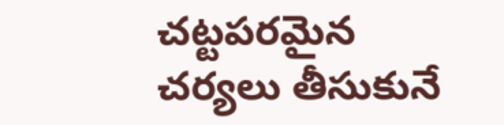చట్టపరమైన చర్యలు తీసుకునే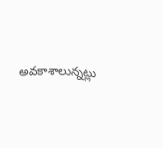అవకాశాలున్నట్లు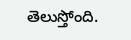తెలుస్తోంది.